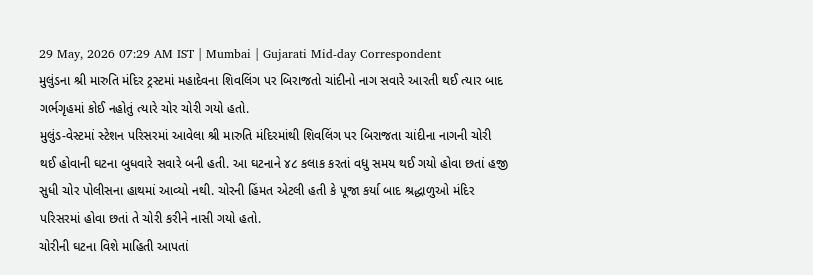29 May, 2026 07:29 AM IST | Mumbai | Gujarati Mid-day Correspondent
મુલુંડના શ્રી મારુતિ મંદિર ટ્રસ્ટમાં મહાદેવના શિવલિંગ પર બિરાજતો ચાંદીનો નાગ સવારે આરતી થઈ ત્યાર બાદ ગર્ભગૃહમાં કોઈ નહોતું ત્યારે ચોર ચોરી ગયો હતો.
મુલુંડ-વેસ્ટમાં સ્ટેશન પરિસરમાં આવેલા શ્રી મારુતિ મંદિરમાંથી શિવલિંગ પર બિરાજતા ચાંદીના નાગની ચોરી થઈ હોવાની ઘટના બુધવારે સવારે બની હતી. આ ઘટનાને ૪૮ કલાક કરતાં વધુ સમય થઈ ગયો હોવા છતાં હજી સુધી ચોર પોલીસના હાથમાં આવ્યો નથી. ચોરની હિંમત એટલી હતી કે પૂજા કર્યા બાદ શ્રદ્ધાળુઓ મંદિર પરિસરમાં હોવા છતાં તે ચોરી કરીને નાસી ગયો હતો.
ચોરીની ઘટના વિશે માહિતી આપતાં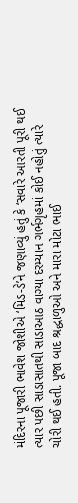મંદિરના પૂજારી ભાવેશ જોશીએ ‘મિડ-ડે’ને જણાવ્યું હતું કે ‘સવારે આરતી પૂરી થઈ ત્યાર પછી સાડાસાતથી સાડાઆઠ વાગ્યા દરમ્યાન ગર્ભગૃહમાં કોઈ નહોતું ત્યારે ચોરી થઈ હતી. પૂજા બાદ શ્રદ્ધાળુઓ અને મારા મોટા ભાઈ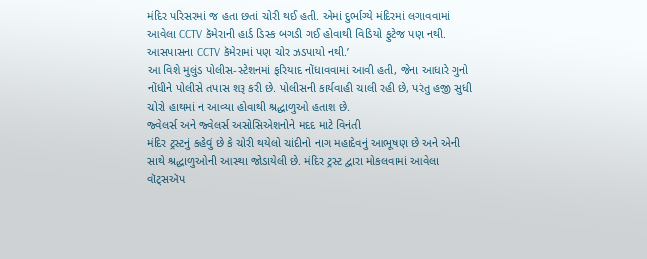મંદિર પરિસરમાં જ હતા છતાં ચોરી થઈ હતી. એમાં દુર્ભાગ્યે મંદિરમાં લગાવવામાં આવેલા CCTV કૅમેરાની હાર્ડ ડિસ્ક બગડી ગઈ હોવાથી વિડિયો ફુટેજ પણ નથી. આસપાસના CCTV કૅમેરામાં પણ ચોર ઝડપાયો નથી.’
આ વિશે મુલુંડ પોલીસ-સ્ટેશનમાં ફરિયાદ નોંધાવવામાં આવી હતી, જેના આધારે ગુનો નોંધીને પોલીસે તપાસ શરૂ કરી છે. પોલીસની કાર્યવાહી ચાલી રહી છે, પરંતુ હજી સુધી ચોરો હાથમાં ન આવ્યા હોવાથી શ્રદ્ધાળુઓ હતાશ છે.
જ્વેલર્સ અને જ્વેલર્સ અસોસિએશનોને મદદ માટે વિનંતી
મંદિર ટ્રસ્ટનું કહેવું છે કે ચોરી થયેલો ચાંદીનો નાગ મહાદેવનું આભૂષણ છે અને એની સાથે શ્રદ્ધાળુઓની આસ્થા જોડાયેલી છે. મંદિર ટ્રસ્ટ દ્વારા મોકલવામાં આવેલા વૉટ્સઍપ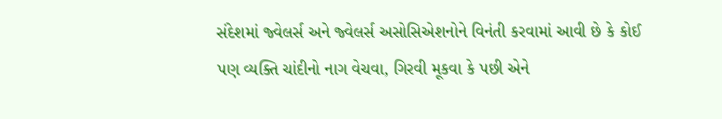સંદેશમાં જ્વેલર્સ અને જ્વેલર્સ અસોસિએશનોને વિનંતી કરવામાં આવી છે કે કોઈ પણ વ્યક્તિ ચાંદીનો નાગ વેચવા, ગિરવી મૂકવા કે પછી એને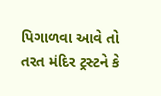પિગાળવા આવે તો તરત મંદિર ટ્રસ્ટને કે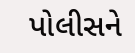પોલીસને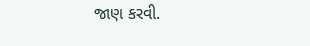જાણ કરવી.